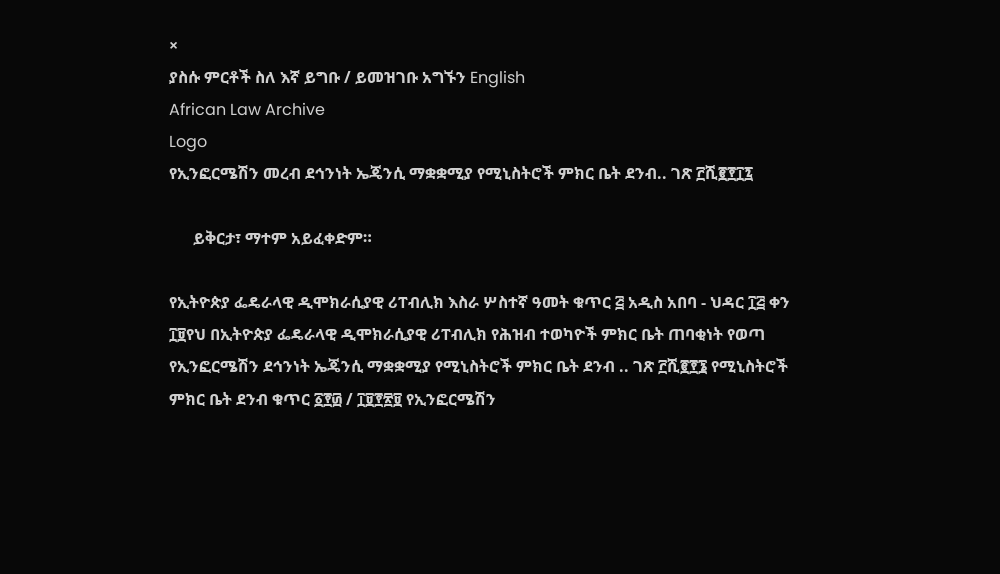×
ያስሱ ምርቶች ስለ እኛ ይግቡ / ይመዝገቡ አግኙን English
African Law Archive
Logo
የኢንፎርሜሽን መረብ ደኅንነት ኤጄንሲ ማቋቋሚያ የሚኒስትሮች ምክር ቤት ደንብ.. ገጽ ፫ሺ፪፻፲፯

      ይቅርታ፣ ማተም አይፈቀድም።

የኢትዮጵያ ፌዴራላዊ ዲሞክራሲያዊ ሪፐብሊክ እስራ ሦስተኛ ዓመት ቁጥር ፭ አዲስ አበባ - ህዳር ፲፭ ቀን ፲፱የህ በኢትዮጵያ ፌዴራላዊ ዲሞክራሲያዊ ሪፐብሊክ የሕዝብ ተወካዮች ምክር ቤት ጠባቂነት የወጣ የኢንፎርሜሽን ደኅንነት ኤጄንሲ ማቋቋሚያ የሚኒስትሮች ምክር ቤት ደንብ .. ገጽ ፫ሺ፪፻፮ የሚኒስትሮች ምክር ቤት ደንብ ቁጥር ፩፻፴ / ፲፱፻፳፱ የኢንፎርሜሽን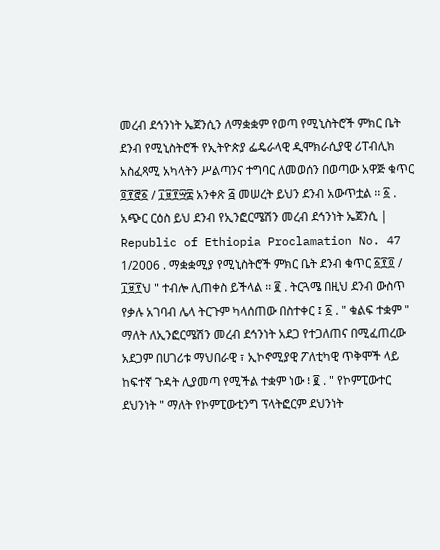መረብ ደኅንነት ኤጀንሲን ለማቋቋም የወጣ የሚኒስትሮች ምክር ቤት ደንብ የሚኒስትሮች የኢትዮጵያ ፌዴራላዊ ዲሞክራሲያዊ ሪፐብሊክ አስፈጻሚ አካላትን ሥልጣንና ተግባር ለመወሰን በወጣው አዋጅ ቁጥር ፬፻፸፩ / ፲፱፻፵፰ አንቀጽ ፭ መሠረት ይህን ደንብ አውጥቷል ፡፡ ፩ . አጭር ርዕስ ይህ ደንብ የኢንፎርሜሽን መረብ ደኅንነት ኤጀንሲ | Republic of Ethiopia Proclamation No. 47 1/2006 . ማቋቋሚያ የሚኒስትሮች ምክር ቤት ደንብ ቁጥር ፩፻፬ / ፲፱፻ህ " ተብሎ ሊጠቀስ ይችላል ፡፡ ፪ . ትርጓሜ በዚህ ደንብ ውስጥ የቃሉ አገባብ ሌላ ትርጉም ካላሰጠው በስተቀር ፤ ፩ . " ቁልፍ ተቋም " ማለት ለኢንፎርሜሽን መረብ ደኅንነት አደጋ የተጋለጠና በሚፈጠረው አደጋም በሀገሪቱ ማህበራዊ ፣ ኢኮኖሚያዊ ፖለቲካዊ ጥቅሞች ላይ ከፍተኛ ጉዳት ሊያመጣ የሚችል ተቋም ነው ፧ ፪ . " የኮምፒውተር ደህንነት " ማለት የኮምፒውቲንግ ፕላትፎርም ደህንነት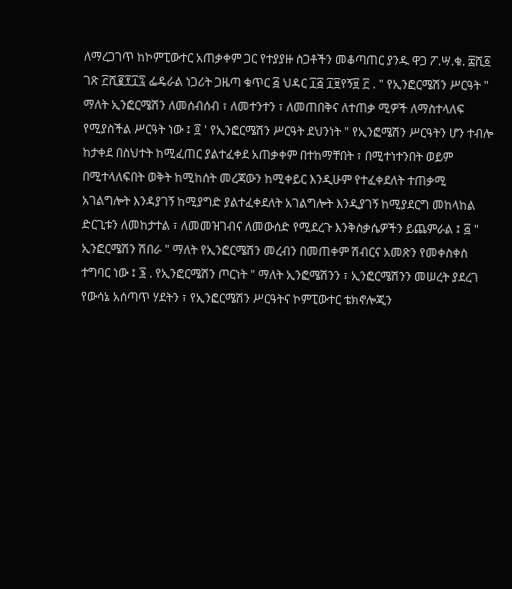ለማረጋገጥ ከኮምፒውተር አጠቃቀም ጋር የተያያዙ ስጋቶችን መቆጣጠር ያንዱ ዋጋ ፖ.ሣ.ቁ. ፰ሺ፩ ገጽ ፫ሺ፪፻፲፯ ፌዴራል ነጋሪት ጋዜጣ ቁጥር ፭ ህዳር ፲፭ ፲፱የኝ፱ ፫ . " የኢንፎርሜሽን ሥርዓት " ማለት ኢንፎርሜሽን ለመሰብሰብ ፣ ለመተንተን ፣ ለመጠበቅና ለተጠቃ ሚዎች ለማስተላለፍ የሚያስችል ሥርዓት ነው ፤ ፬ ' የኢንፎርሜሽን ሥርዓት ደህንነት " የኢንፎሜሽን ሥርዓትን ሆን ተብሎ ከታቀደ በስህተት ከሚፈጠር ያልተፈቀደ አጠቃቀም በተከማቸበት ፣ በሚተነተንበት ወይም በሚተላለፍበት ወቅት ከሚከሰት መረጃውን ከሚቀይር እንዲሁም የተፈቀደለት ተጠቃሚ አገልግሎት እንዳያገኝ ከሚያግድ ያልተፈቀደለት አገልግሎት እንዲያገኝ ከሚያደርግ መከላከል ድርጊቱን ለመከታተል ፣ ለመመዝገብና ለመውሰድ የሚደረጉ እንቅስቃሴዎችን ይጨምራል ፤ ፭ " ኢንፎርሜሽን ሽበራ " ማለት የኢንፎርሜሽን መረብን በመጠቀም ሽብርና አመጽን የመቀስቀስ ተግባር ነው ፤ ፮ . የኢንፎርሜሽን ጦርነት " ማለት ኢንፎሜሽንን ፣ ኢንፎርሜሽንን መሠረት ያደረገ የውሳኔ አሰጣጥ ሃደትን ፣ የኢንፎርሜሽን ሥርዓትና ኮምፒውተር ቴክኖሎጂን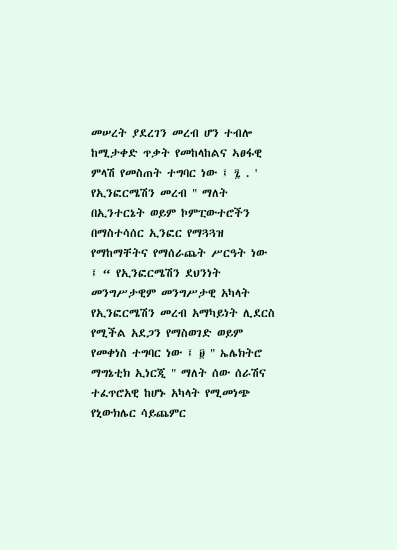መሠረት ያደረገን መረብ ሆን ተብሎ ከሚታቀድ ጥቃት የመከላከልና ኣፀፋዊ ምላሽ የመስጠት ተግባር ነው ፤ ፯ . ' የኢንፎርሜሽን መረብ " ማለት በኢንተርኔት ወይም ኮምፒውተሮችን በማስተሳሰር ኢንፎር የማጓጓዝ የማከማቸትና የማሰራጨት ሥርዓት ነው ፤ “ የኢንፎርሜሽን ደህንነት መንግሥታዊም መንግሥታዊ አካላት የኢንፎርሜሽን መረብ አማካይነት ሊደርስ የሚችል አደጋን የማስወገድ ወይም የመቀነስ ተግባር ነው ፤ ፱ " ኤሌክትሮ ማግኔቲክ ኢነርጂ " ማለት ሰው ሰራሽና ተፈጥሮአዊ ከሆኑ አካላት የሚመነጭ የኒውክሌር ሳይጨምር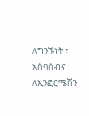ለግንኙነት ፣ አሰባሰብና ለኢንፎርሜሽን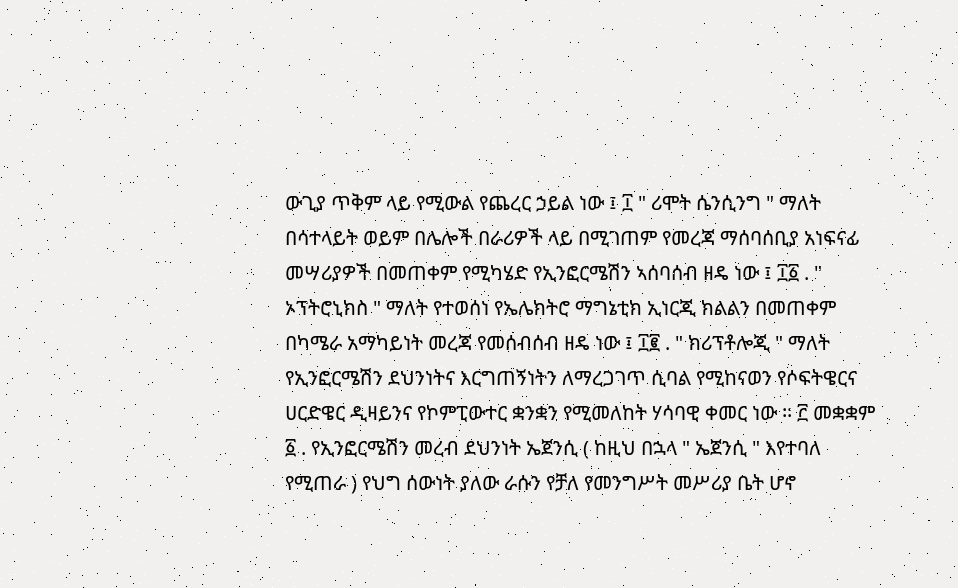ውጊያ ጥቅም ላይ የሚውል የጨረር ኃይል ነው ፤ ፲ " ሪሞት ሴንሲንግ " ማለት በሳተላይት ወይም በሌሎች በራሪዎች ላይ በሚገጠም የመረጃ ማሰባሰቢያ አነፍናፊ መሣሪያዎች በመጠቀም የሚካሄድ የኢንፎርሜሽን ኣሰባሰብ ዘዴ ነው ፤ ፲፩ . " ኦፕትሮኒክስ " ማለት የተወሰነ የኤሌክትሮ ማግኔቲክ ኢነርጂ ክልልን በመጠቀም በካሜራ አማካይነት መረጃ የመሰብሰብ ዘዴ ነው ፤ ፲፪ . " ክሪፕቶሎጂ " ማለት የኢንፎርሜሽን ደህንነትና እርግጠኝነትን ለማረጋገጥ ሲባል የሚከናወን የሶፍትዌርና ሀርድዌር ዲዛይንና የኮምፒውተር ቋንቋን የሚመለከት ሃሳባዊ ቀመር ነው ፡፡ ፫ መቋቋም ፩ . የኢንፎርሜሽን መረብ ደህንነት ኤጀንሲ ( ከዚህ በኋላ " ኤጀንሲ " እየተባለ የሚጠራ ) የህግ ሰውነት ያለው ራሱን የቻለ የመንግሥት መሥሪያ ቤት ሆኖ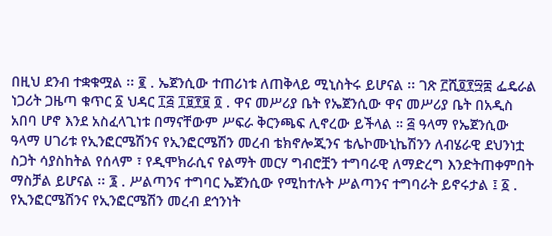በዚህ ደንብ ተቋቁሟል ፡፡ ፪ . ኤጀንሲው ተጠሪነቱ ለጠቅላይ ሚኒስትሩ ይሆናል ፡፡ ገጽ ፫ሺ፬፻፵፰ ፌዴራል ነጋሪት ጋዜጣ ቁጥር ፩ ህዳር ፲፭ ፲፱፻፱ ፬ . ዋና መሥሪያ ቤት የኤጀንሲው ዋና መሥሪያ ቤት በአዲስ አበባ ሆኖ እንደ አስፈላጊነቱ በማናቸውም ሥፍራ ቅርንጫፍ ሊኖረው ይችላል ። ፭ ዓላማ የኤጀንሲው ዓላማ ሀገሪቱ የኢንፎርሜሽንና የኢንፎርሜሽን መረብ ቴክኖሎጂንና ቴሌኮሙኒኬሽንን ለብሄራዊ ደህንነቷ ስጋት ሳያስከትል የሰላም ፣ የዲሞክራሲና የልማት መርሃ ግብሮቿን ተግባራዊ ለማድረግ እንድትጠቀምበት ማስቻል ይሆናል ፡፡ ፮ . ሥልጣንና ተግባር ኤጀንሲው የሚከተሉት ሥልጣንና ተግባራት ይኖሩታል ፤ ፩ . የኢንፎርሜሽንና የኢንፎርሜሽን መረብ ደኅንነት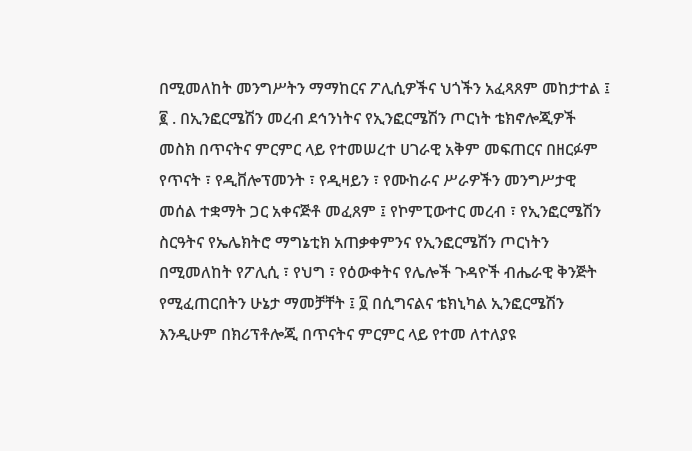በሚመለከት መንግሥትን ማማከርና ፖሊሲዎችና ህጎችን አፈጻጸም መከታተል ፤ ፪ . በኢንፎርሜሽን መረብ ደኅንነትና የኢንፎርሜሽን ጦርነት ቴክኖሎጂዎች መስክ በጥናትና ምርምር ላይ የተመሠረተ ሀገራዊ አቅም መፍጠርና በዘርፉም የጥናት ፣ የዲቨሎፕመንት ፣ የዲዛይን ፣ የሙከራና ሥራዎችን መንግሥታዊ መሰል ተቋማት ጋር አቀናጅቶ መፈጸም ፤ የኮምፒውተር መረብ ፣ የኢንፎርሜሽን ስርዓትና የኤሌክትሮ ማግኔቲክ አጠቃቀምንና የኢንፎርሜሽን ጦርነትን በሚመለከት የፖሊሲ ፣ የህግ ፣ የዕውቀትና የሌሎች ጉዳዮች ብሔራዊ ቅንጅት የሚፈጠርበትን ሁኔታ ማመቻቸት ፤ ፬ በሲግናልና ቴክኒካል ኢንፎርሜሽን እንዲሁም በክሪፕቶሎጂ በጥናትና ምርምር ላይ የተመ ለተለያዩ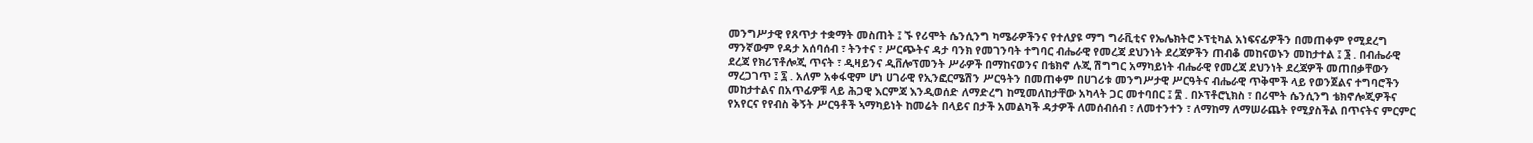መንግሥታዊ የጸጥታ ተቋማት መስጠት ፤ ኙ የሪሞት ሴንሲንግ ካሜራዎችንና የተለያዩ ማግ ግራቪቲና የኤሌክትሮ ኦፕቲካል አነፍናፊዎችን በመጠቀም የሚደረግ ማንኛውም የዳታ አሰባሰብ ፣ ትንተና ፣ ሥርጭትና ዳታ ባንክ የመገንባት ተግባር ብሔራዊ የመረጃ ደህንነት ደረጃዎችን ጠብቆ መከናወኑን መከታተል ፤ ፮ . በብሔራዊ ደረጃ የክሪፕቶሎጂ ጥናት ፣ ዲዛይንና ዲቨሎፕመንት ሥራዎች በማከናወንና በቴክኖ ሉጂ ሽግግር አማካይነት ብሔራዊ የመረጃ ደህንነት ደረጃዎች መጠበቃቸውን ማረጋገጥ ፤ ፯ . አለም አቀፋዊም ሆነ ሀገራዊ የኢንፎርሜሽን ሥርዓትን በመጠቀም በሀገሪቱ መንግሥታዊ ሥርዓትና ብሔራዊ ጥቅሞች ላይ የወንጀልና ተግባሮችን መከታተልና በአጥፊዎቹ ላይ ሕጋዊ እርምጃ እንዲወሰድ ለማድረግ ከሚመለከታቸው አካላት ጋር መተባበር ፤ ፰ . በኦፕቶሮኒክስ ፣ በሪሞት ሴንሲንግ ቴክኖሎጂዎችና የአየርና የየብስ ቅኝት ሥርዓቶች ኣማካይነት ከመሬት በላይና በታች አመልካች ዳታዎች ለመሰብሰብ ፣ ለመተንተን ፣ ለማከማ ለማሠራጨት የሚያስችል በጥናትና ምርምር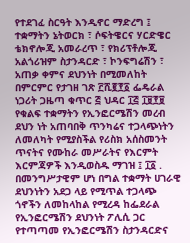የተደገፈ ስርዓት እንዲኖር ማድረግ ፤ ተቋማትን ኔትወርክ ፣ ሶፍትዌርና ሃርድዌር ቴክኖሎጂ አመራረጥ ፣ የክሪፕቶሎጂ አልጎሪዝም ስታንዳርድ ፣ ኮንፍግሬሽን ፣ አጠቃ ቀምና ደህንነት በሚመለከት በምርምር የታገዘ ገጽ ፫ሺ፪፻፩ ፌዴራል ነጋሪት ጋዜጣ ቁጥር ፭ ህዳር ፲፭ ፲፱፻፱ የቁልፍ ተቋማትን የኢንፎርሜሽን መረብ ደህን ነት አጠባበቅ ጥንካሬና ተጋላጭነትን ለመለካት የሚያስችል የሪስክ አሰስመንት ጥናትና የሙከራ መሥራትና የእርምት እርምጃዎች እንዲወስዱ ማገዝ ፤ ፲፩ . በመንግሥታዊም ሆነ በግል ተቋማት ሀገራዊ ደህንነትን አደጋ ላይ የሚጥል ተጋላጭ ጎኖችን ለመከላከል የሚረዳ ከፌደራል የኢንፎርሜሽን ደህንነት ፖሊሲ ጋር የተጣጣመ የኢንፎርሜሽን ስታንዳርድና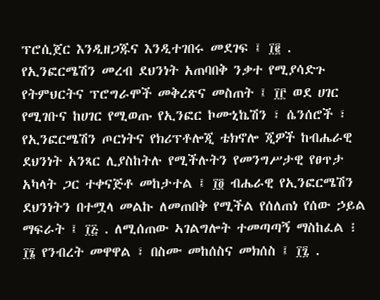ፕሮሲጀር እንዲዘጋጁና እንዲተገበሩ መደገፍ ፤ ፲፪ . የኢንፎርሜሽን መረብ ደህንነት አጠባበቅ ንቃተ የሚያሳድጉ የትምህርትና ፕሮግራሞች መቅረጽና መስጠት ፤ ፲፫ ወደ ሀገር የሚገቡና ከሀገር የሚወጡ የኢንፎር ኮሙኒኬሽን ፣ ሴንሰሮች ፣ የኢንፎርሜሽን ጦርነትና የክሪፕቶሎጂ ቴክኖሎ ጂዎች ከብሔራዊ ደህንነት አንጻር ሊያስከትሉ የሚችሉትን የመንግሥታዊ የፀጥታ አካላት ጋር ተቀናጅቶ መከታተል ፤ ፲፬ ብሔራዊ የኢንፎርሜሽን ደህንነትን በተሟላ መልኩ ለመጠበቅ የሚችል የሰለጠነ የሰው ኃይል ማፍራት ፤ ፲፭ . ለሚሰጠው ኣገልግሎት ተመጣጣኝ ማስከፈል ፧ ፲፮ የንብረት መዋዋል ፣ በስሙ መከሰስና መክሰስ ፤ ፲፯ .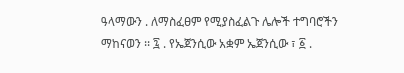ዓላማውን . ለማስፈፀም የሚያስፈልጉ ሌሎች ተግባሮችን ማከናወን ፡፡ ፯ . የኤጀንሲው አቋም ኤጀንሲው ፣ ፩ .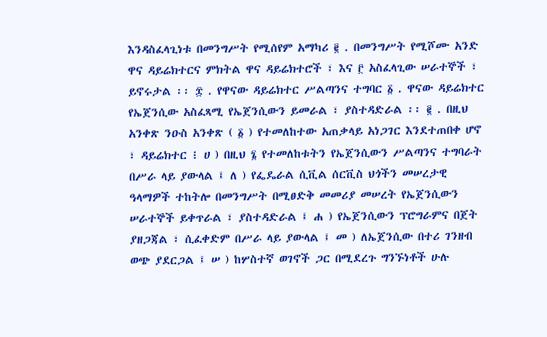እንዳስፈላጊነቱ በመንግሥት የሚሰየም አማካሪ ፪ . በመንግሥት የሚሾሙ አንድ ዋና ዳይሬክተርና ምክትል ዋና ዳይሬክተሮች ፣ እና ፫ አስፈላጊው ሠራተኞች ፣ ይኖሩታል ፡፡ ፰ . የዋናው ዳይሬክተር ሥልጣንና ተግባር ፩ . ዋናው ዳይሬክተር የኤጀንሲው አስፈጻሚ የኤጀንሲውን ይመራል ፣ ያስተዳድራል ፡፡ ፪ . በዚህ አንቀጽ ንዑስ አንቀጽ ( ፩ ) የተመለከተው አጠቃላይ አነጋገር እንደተጠበቀ ሆኖ ፣ ዳይሬክተር ፧ ሀ ) በዚህ ፮ የተመለከቱትን የኤጀንሲውን ሥልጣንና ተግባራት በሥራ ላይ ያውላል ፤ ለ ) የፌዴራል ሲቪል ሰርቪስ ህጎችን መሠረታዊ ዓላማዎች ተከትሎ በመንግሥት በሚፀድቅ መመሪያ መሠረት የኤጀንሲውን ሠራተኞች ይቀጥራል ፣ ያስተዳድራል ፤ ሐ ) የኤጀንሲውን ፕሮግራምና በጀት ያዘጋጃል ፣ ሲፈቀድም በሥራ ላይ ያውላል ፤ መ ) ለኤጀንሲው በተሪ ገንዘብ ወጭ ያደርጋል ፤ ሠ ) ከሦስተኛ ወገኖች ጋር በሚደረጉ ግንኙነቶች ሁሉ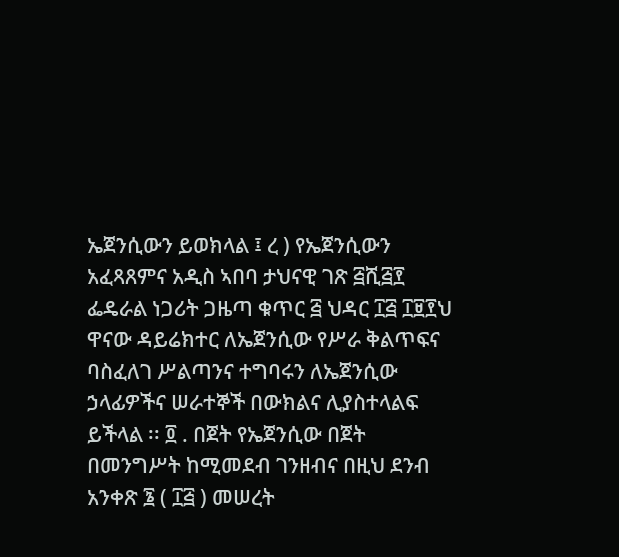ኤጀንሲውን ይወክላል ፤ ረ ) የኤጀንሲውን አፈጻጸምና አዲስ ኣበባ ታህናዊ ገጽ ፭ሺ፭፻ ፌዴራል ነጋሪት ጋዜጣ ቁጥር ፭ ህዳር ፲፭ ፲፱፻ህ ዋናው ዳይሬክተር ለኤጀንሲው የሥራ ቅልጥፍና ባስፈለገ ሥልጣንና ተግባሩን ለኤጀንሲው ኃላፊዎችና ሠራተኞች በውክልና ሊያስተላልፍ ይችላል ፡፡ ፬ . በጀት የኤጀንሲው በጀት በመንግሥት ከሚመደብ ገንዘብና በዚህ ደንብ አንቀጽ ፮ ( ፲፭ ) መሠረት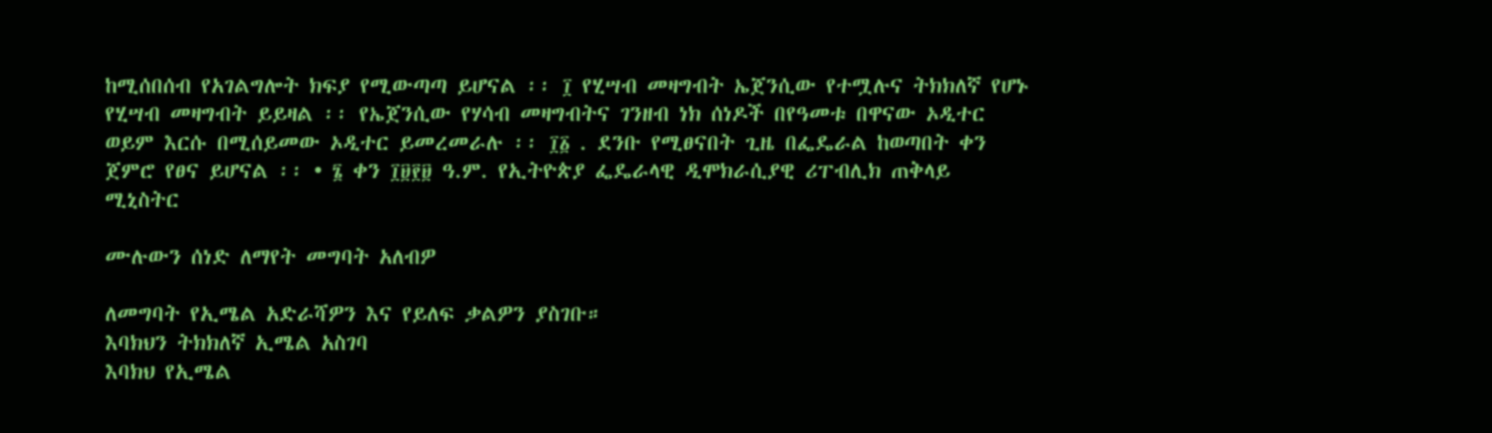ከሚሰበሰብ የአገልግሎት ክፍያ የሚውጣጣ ይሆናል ፡፡ ፲ የሂሣብ መዛግብት ኤጀንሲው የተሟሉና ትክክለኛ የሆኑ የሂሣብ መዛግብት ይይዛል ፡፡ የኤጀንሲው የሃሳብ መዛግብትና ገንዘብ ነክ ሰነዶች በየዓመቱ በዋናው ኦዲተር ወይም እርሱ በሚሰይመው ኦዲተር ይመረመራሉ ፡፡ ፲፩ . ደንቡ የሚፀናበት ጊዜ በፌዴራል ከወጣበት ቀን ጀምሮ የፀና ይሆናል ፡፡ • ፮ ቀን ፲፱፻፱ ዓ.ም. የኢትዮጵያ ፌዴራላዊ ዲሞክራሲያዊ ሪፐብሊክ ጠቅላይ ሚኒስትር

ሙሉውን ሰነድ ለማየት መግባት አለብዎ

ለመግባት የኢሜል አድራሻዎን እና የይለፍ ቃልዎን ያስገቡ።
እባክህን ትክክለኛ ኢሜል አስገባ
እባክህ የኢሜል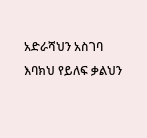አድራሻህን አስገባ
እባክህ የይለፍ ቃልህን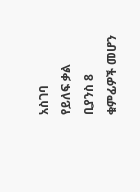አስገባ
የይለፍ ቃል ቢያንስ 8 ቁምፊዎች መሆን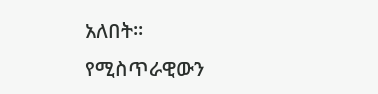አለበት።
የሚስጥራዊውን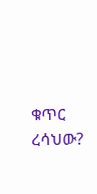ቁጥር ረሳህው?